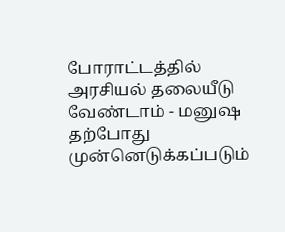போராட்டத்தில் அரசியல் தலையீடு வேண்டாம் - மனுஷ
தற்போது முன்னெடுக்கப்படும்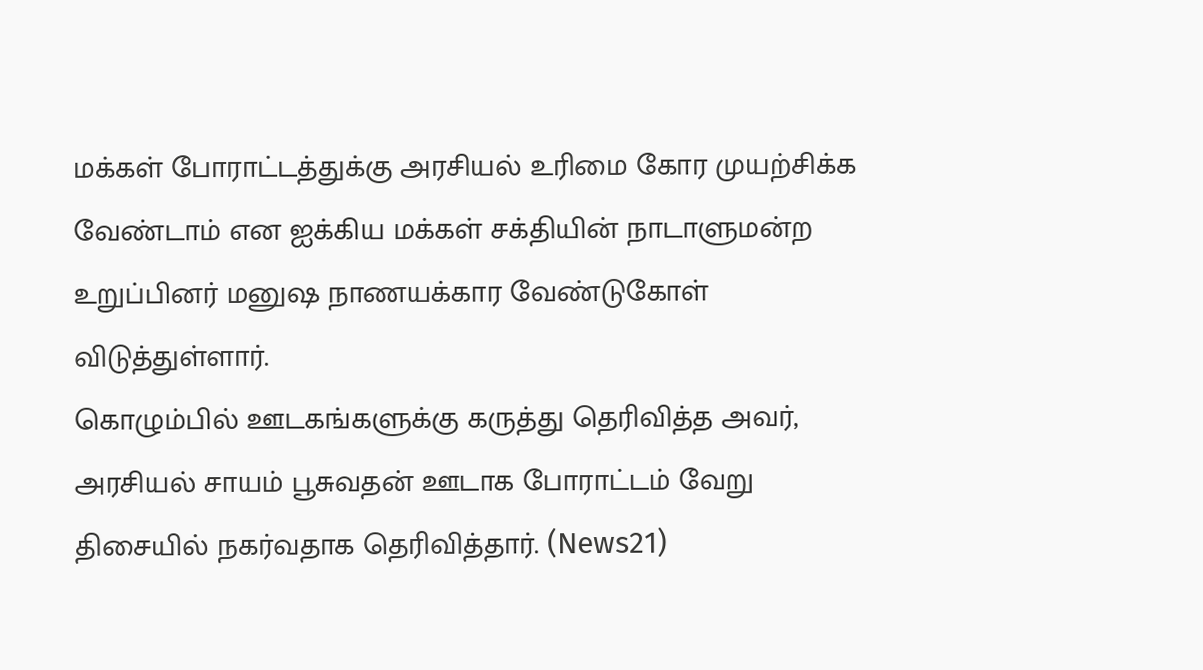மக்கள் போராட்டத்துக்கு அரசியல் உரிமை கோர முயற்சிக்க வேண்டாம் என ஐக்கிய மக்கள் சக்தியின் நாடாளுமன்ற உறுப்பினர் மனுஷ நாணயக்கார வேண்டுகோள் விடுத்துள்ளார்.
கொழும்பில் ஊடகங்களுக்கு கருத்து தெரிவித்த அவர், அரசியல் சாயம் பூசுவதன் ஊடாக போராட்டம் வேறு திசையில் நகர்வதாக தெரிவித்தார். (News21)